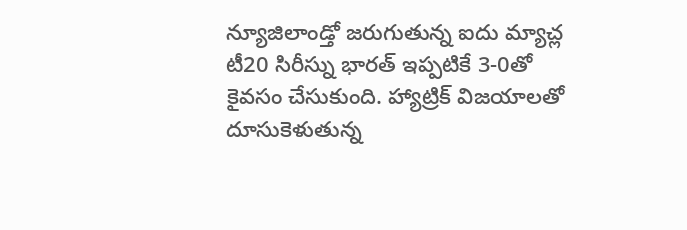న్యూజిలాండ్తో జరుగుతున్న ఐదు మ్యాచ్ల టీ20 సిరీస్ను భారత్ ఇప్పటికే 3-0తో కైవసం చేసుకుంది. హ్యాట్రిక్ విజయాలతో దూసుకెళుతున్న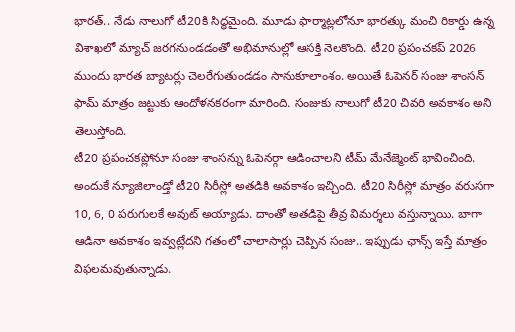భారత్.. నేడు నాలుగో టీ20కి సిద్ధమైంది. మూడు ఫార్మాట్లలోనూ భారత్కు మంచి రికార్డు ఉన్న విశాఖలో మ్యాచ్ జరగనుండడంతో అభిమానుల్లో ఆసక్తి నెలకొంది. టీ20 ప్రపంచకప్ 2026 ముందు భారత బ్యాటర్లు చెలరేగుతుండడం సానుకూలాంశం. అయితే ఓపెనర్ సంజు శాంసన్ ఫామ్ మాత్రం జట్టుకు ఆందోళనకరంగా మారింది. సంజుకు నాలుగో టీ20 చివరి అవకాశం అని తెలుస్తోంది.
టీ20 ప్రపంచకప్లోనూ సంజు శాంసన్ను ఓపెనర్గా ఆడించాలని టీమ్ మేనేజ్మెంట్ భావించింది. అందుకే న్యూజిలాండ్తో టీ20 సిరీస్లో అతడికి అవకాశం ఇచ్చింది. టీ20 సిరీస్లో మాత్రం వరుసగా 10, 6, 0 పరుగులకే అవుట్ అయ్యాడు. దాంతో అతడిపై తీవ్ర విమర్శలు వస్తున్నాయి. బాగా ఆడినా అవకాశం ఇవ్వట్లేదని గతంలో చాలాసార్లు చెప్పిన సంజు.. ఇప్పుడు ఛాన్స్ ఇస్తే మాత్రం విఫలమవుతున్నాడు.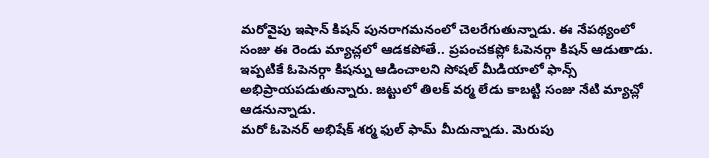మరోవైపు ఇషాన్ కిషన్ పునరాగమనంలో చెలరేగుతున్నాడు. ఈ నేపథ్యంలో సంజు ఈ రెండు మ్యాచ్లలో ఆడకపోతే.. ప్రపంచకప్లో ఓపెనర్గా కిషన్ ఆడుతాడు. ఇప్పటికే ఓపెనర్గా కిషన్ను ఆడించాలని సోషల్ మీడియాలో ఫాన్స్ అభిప్రాయపడుతున్నారు. జట్టులో తిలక్ వర్మ లేడు కాబట్టి సంజు నేటి మ్యాచ్లో ఆడనున్నాడు.
మరో ఓపెనర్ అభిషేక్ శర్మ ఫుల్ ఫామ్ మీదున్నాడు. మెరుపు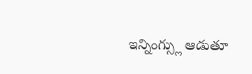ఇన్నింగ్స్లు ఆడుతూ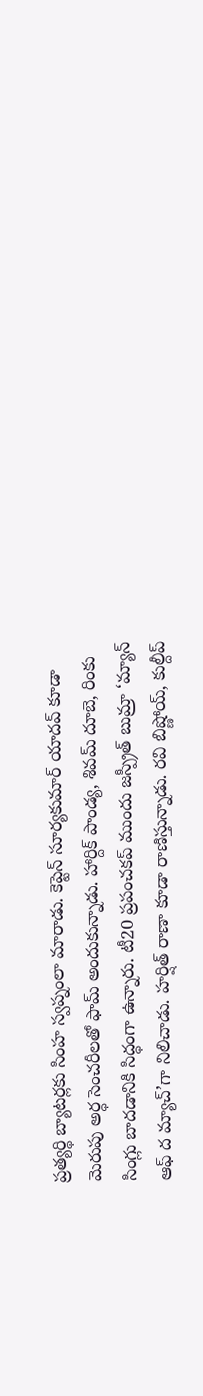ప్రత్యర్థి బ్యాటర్లకు సింహ స్వప్నంలా మారాడు. కెప్టెన్ సూర్యకుమార్ యాదవ్ కూడా మెరుపు అర్ధ సెంచరీలతో ఫామ్ అందుకున్నాడు. హార్దిక్ పాండ్య, శివమ్ దూబె, రింకు సింగ్లు బాదడానికి సిద్ధంగా ఉన్నారు. టీ20 ప్రపంచకప్ ముందు జస్ప్రీత్ బుమ్రా ‘మ్యాన్ ఆఫ్ ద మ్యాచ్’గా నిలిచాడు. హర్షిత్ రాణా కూడా రాణిస్తున్నాడు. రవి బిష్ణోయ్, కుల్దీప్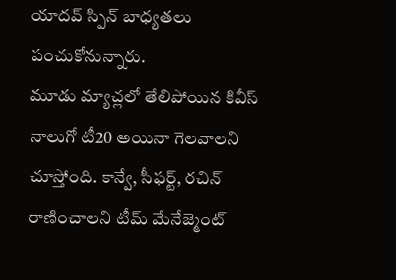యాదవ్ స్పిన్ బాధ్యతలు పంచుకోనున్నారు.
మూడు మ్యాచ్లలో తేలిపోయిన కివీస్ నాలుగో టీ20 అయినా గెలవాలని చూస్తోంది. కాన్వే, సీఫర్ట్, రచిన్ రాణించాలని టీమ్ మేనేజ్మెంట్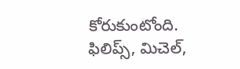కోరుకుంటోంది. ఫిలిప్స్, మిచెల్,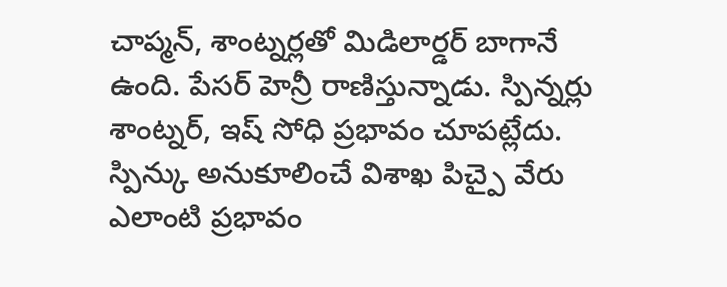చాప్మన్, శాంట్నర్లతో మిడిలార్డర్ బాగానే ఉంది. పేసర్ హెన్రీ రాణిస్తున్నాడు. స్పిన్నర్లు శాంట్నర్, ఇష్ సోధి ప్రభావం చూపట్లేదు. స్పిన్కు అనుకూలించే విశాఖ పిచ్పై వేరు ఎలాంటి ప్రభావం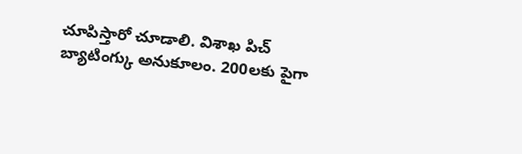చూపిస్తారో చూడాలి. విశాఖ పిచ్ బ్యాటింగ్కు అనుకూలం. 200లకు పైగా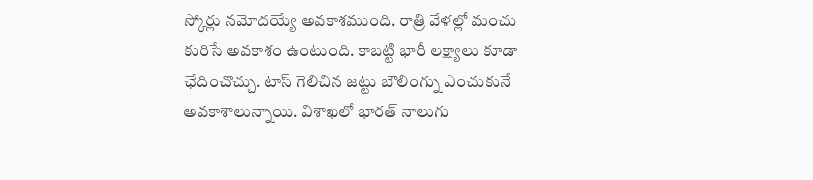స్కోర్లు నమోదయ్యే అవకాశముంది. రాత్రి వేళల్లో మంచు కురిసే అవకాశం ఉంటుంది. కాబట్టి భారీ లక్ష్యాలు కూడా ఛేదించొచ్చు. టాస్ గెలిచిన జట్టు బౌలింగ్ను ఎంచుకునే అవకాశాలున్నాయి. విశాఖలో భారత్ నాలుగు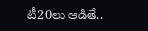టీ20లు ఆడితే..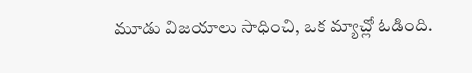మూడు విజయాలు సాధించి, ఒక మ్యాచ్లో ఓడింది.